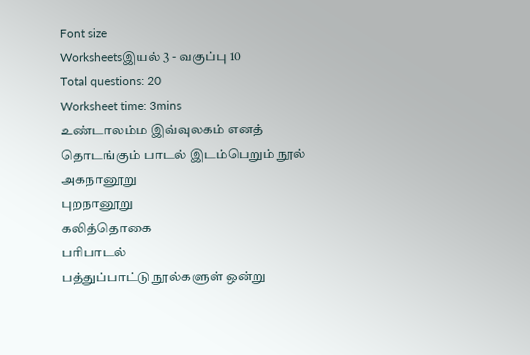Font size
Worksheetsஇயல் 3 - வகுப்பு 10
Total questions: 20
Worksheet time: 3mins
உண்டாலம்ம இவ்வுலகம் எனத் தொடங்கும் பாடல் இடம்பெறும் நூல்
அகநானூறு
புறநானூறு
கலித்தொகை
பரிபாடல்
பத்துப்பாட்டு நூல்களுள் ஒன்று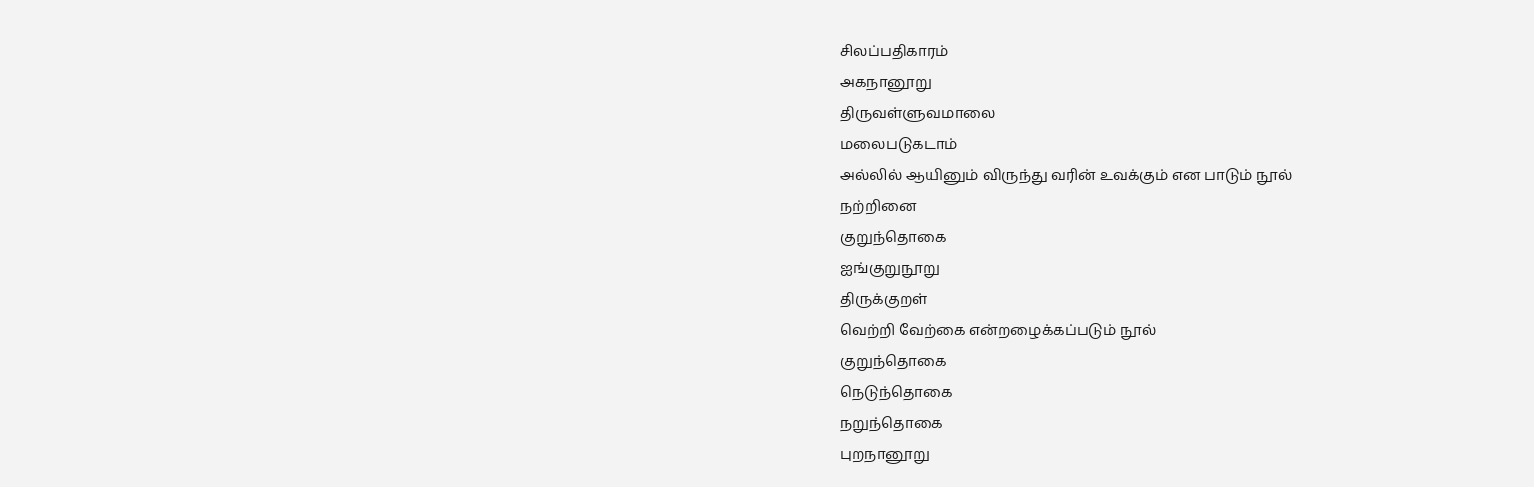சிலப்பதிகாரம்
அகநானூறு
திருவள்ளுவமாலை
மலைபடுகடாம்
அல்லில் ஆயினும் விருந்து வரின் உவக்கும் என பாடும் நூல்
நற்றினை
குறுந்தொகை
ஐங்குறுநூறு
திருக்குறள்
வெற்றி வேற்கை என்றழைக்கப்படும் நூல்
குறுந்தொகை
நெடுந்தொகை
நறுந்தொகை
புறநானூறு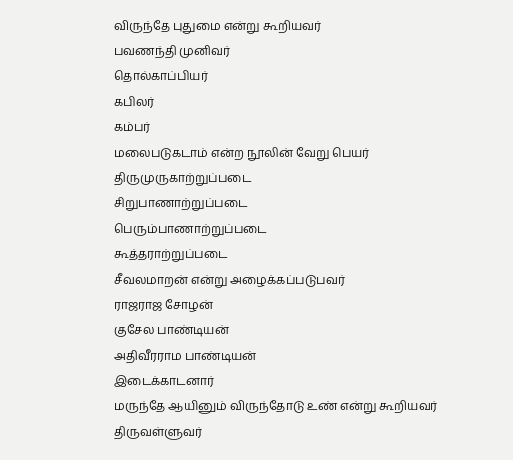விருந்தே புதுமை என்று கூறியவர்
பவணந்தி முனிவர்
தொல்காப்பியர்
கபிலர்
கம்பர்
மலைபடுகடாம் என்ற நூலின் வேறு பெயர்
திருமுருகாற்றுப்படை
சிறுபாணாற்றுப்படை
பெரும்பாணாற்றுப்படை
கூத்தராற்றுப்படை
சீவலமாறன் என்று அழைக்கப்படுபவர்
ராஜராஜ சோழன்
குசேல பாண்டியன்
அதிவீரராம பாண்டியன்
இடைக்காடனார்
மருந்தே ஆயினும் விருந்தோடு உண் என்று கூறியவர்
திருவள்ளுவர்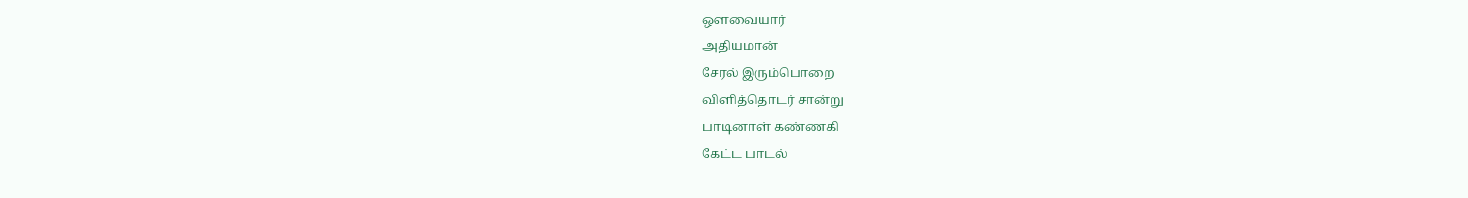ஔவையார்
அதியமான்
சேரல் இரும்பொறை
விளித்தொடர் சான்று
பாடினாள் கண்ணகி
கேட்ட பாடல்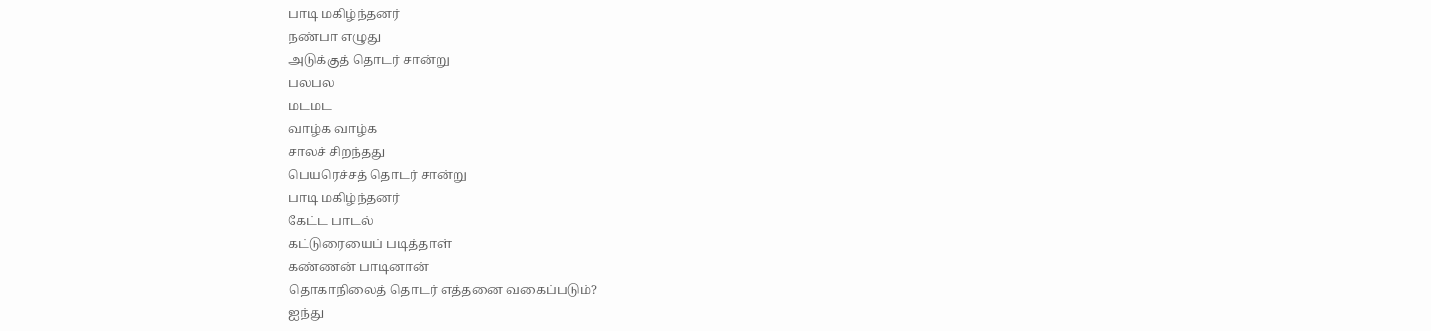பாடி மகிழ்ந்தனர்
நண்பா எழுது
அடுக்குத் தொடர் சான்று
பலபல
மடமட
வாழ்க வாழ்க
சாலச் சிறந்தது
பெயரெச்சத் தொடர் சான்று
பாடி மகிழ்ந்தனர்
கேட்ட பாடல்
கட்டுரையைப் படித்தாள்
கண்ணன் பாடினான்
தொகாநிலைத் தொடர் எத்தனை வகைப்படும்?
ஐந்து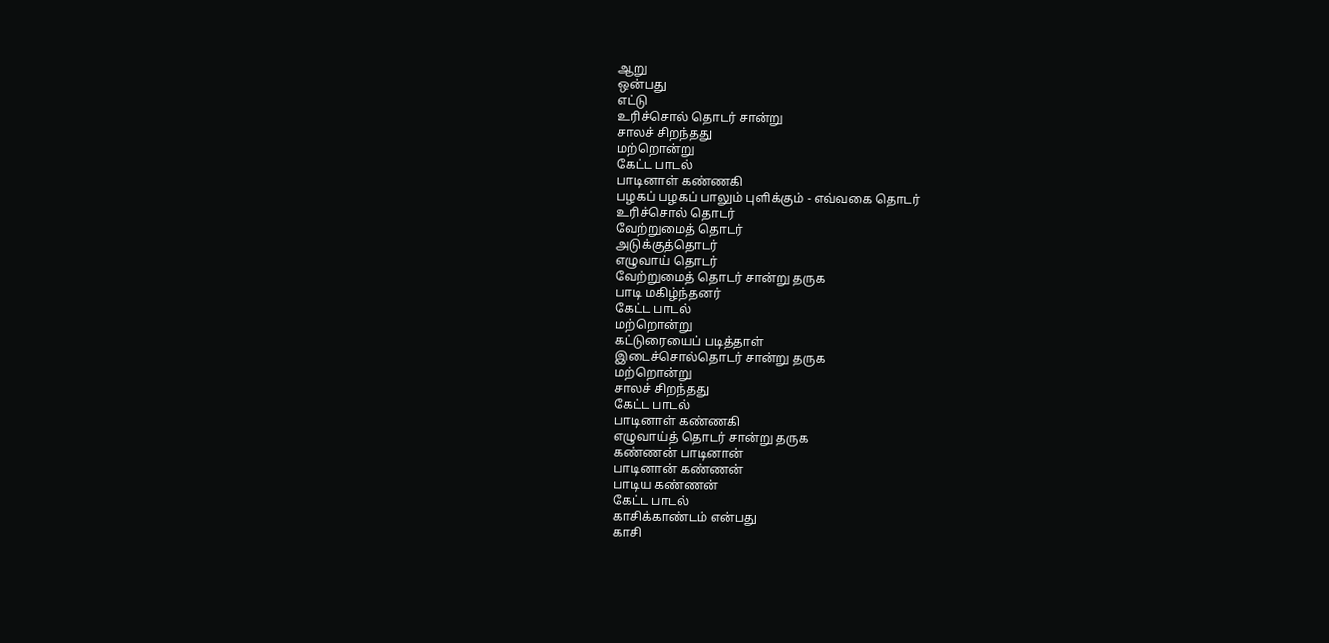ஆறு
ஒன்பது
எட்டு
உரிச்சொல் தொடர் சான்று
சாலச் சிறந்தது
மற்றொன்று
கேட்ட பாடல்
பாடினாள் கண்ணகி
பழகப் பழகப் பாலும் புளிக்கும் - எவ்வகை தொடர்
உரிச்சொல் தொடர்
வேற்றுமைத் தொடர்
அடுக்குத்தொடர்
எழுவாய் தொடர்
வேற்றுமைத் தொடர் சான்று தருக
பாடி மகிழ்ந்தனர்
கேட்ட பாடல்
மற்றொன்று
கட்டுரையைப் படித்தாள்
இடைச்சொல்தொடர் சான்று தருக
மற்றொன்று
சாலச் சிறந்தது
கேட்ட பாடல்
பாடினாள் கண்ணகி
எழுவாய்த் தொடர் சான்று தருக
கண்ணன் பாடினான்
பாடினான் கண்ணன்
பாடிய கண்ணன்
கேட்ட பாடல்
காசிக்காண்டம் என்பது
காசி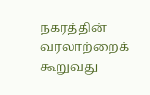நகரத்தின் வரலாற்றைக் கூறுவது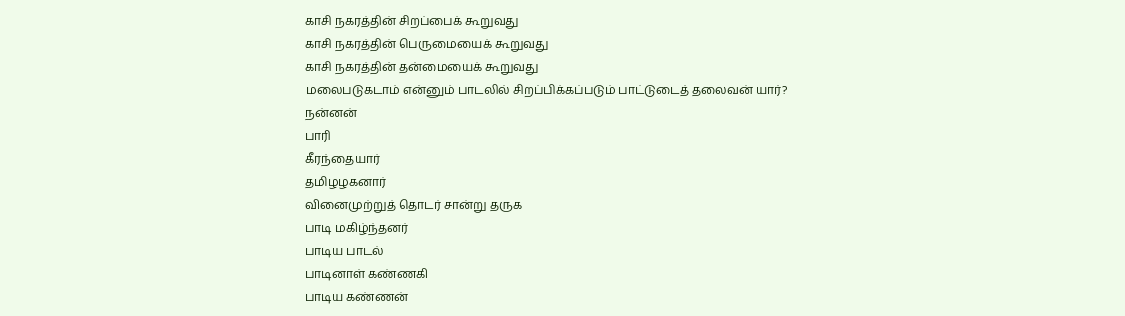காசி நகரத்தின் சிறப்பைக் கூறுவது
காசி நகரத்தின் பெருமையைக் கூறுவது
காசி நகரத்தின் தன்மையைக் கூறுவது
மலைபடுகடாம் என்னும் பாடலில் சிறப்பிக்கப்படும் பாட்டுடைத் தலைவன் யார்?
நன்னன்
பாரி
கீரந்தையார்
தமிழழகனார்
வினைமுற்றுத் தொடர் சான்று தருக
பாடி மகிழ்ந்தனர்
பாடிய பாடல்
பாடினாள் கண்ணகி
பாடிய கண்ணன்